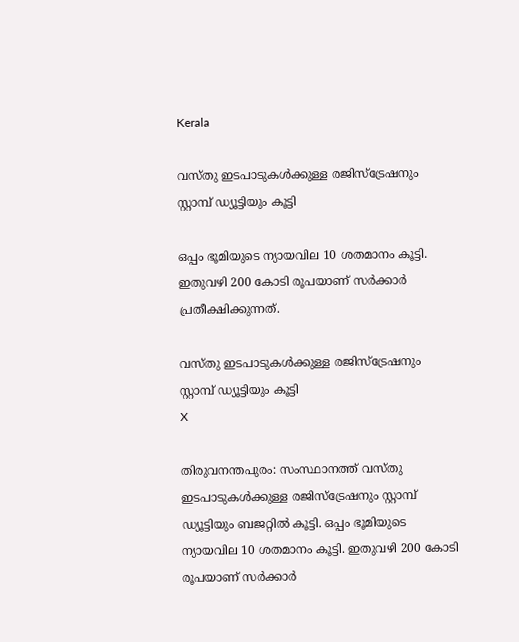Kerala

വസ്തു ഇടപാടുകള്‍ക്കുള്ള രജിസ്ട്രേഷനും സ്റ്റാമ്പ് ഡ്യൂട്ടിയും കൂട്ടി

ഒപ്പം ഭൂമിയുടെ ന്യായവില 10 ശതമാനം കൂട്ടി. ഇതുവഴി 200 കോടി രൂപയാണ് സര്‍ക്കാര്‍ പ്രതീക്ഷിക്കുന്നത്.

വസ്തു ഇടപാടുകള്‍ക്കുള്ള രജിസ്ട്രേഷനും സ്റ്റാമ്പ് ഡ്യൂട്ടിയും കൂട്ടി
X

തിരുവനന്തപുരം: സംസ്ഥാനത്ത് വസ്തു ഇടപാടുകള്‍ക്കുള്ള രജിസ്ട്രേഷനും സ്റ്റാമ്പ് ഡ്യൂട്ടിയും ബജറ്റില്‍ കൂട്ടി. ഒപ്പം ഭൂമിയുടെ ന്യായവില 10 ശതമാനം കൂട്ടി. ഇതുവഴി 200 കോടി രൂപയാണ് സര്‍ക്കാര്‍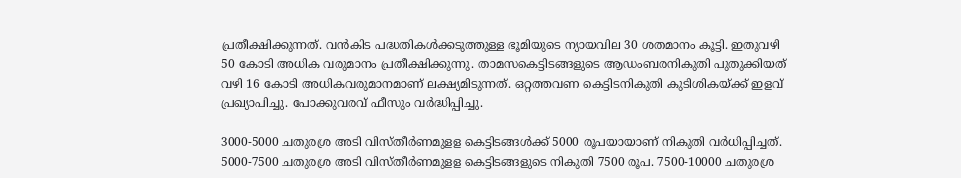പ്രതീക്ഷിക്കുന്നത്. വന്‍കിട പദ്ധതികള്‍ക്കടുത്തുള്ള ഭൂമിയുടെ ന്യായവില 30 ശതമാനം കൂട്ടി. ഇതുവഴി 50 കോടി അധിക വരുമാനം പ്രതീക്ഷിക്കുന്നു. താമസകെട്ടിടങ്ങളുടെ ആഡംബരനികുതി പുതുക്കിയത് വഴി 16 കോടി അധികവരുമാനമാണ് ലക്ഷ്യമിടുന്നത്. ഒറ്റത്തവണ കെട്ടിടനികുതി കുടിശികയ്ക്ക് ഇളവ് പ്രഖ്യാപിച്ചു. പോക്കുവരവ് ഫീസും വര്‍ദ്ധിപ്പിച്ചു.

3000-5000 ചതുരശ്ര അടി വിസ്തീര്‍ണമുളള കെട്ടിടങ്ങള്‍ക്ക് 5000 രൂപയായാണ് നികുതി വര്‍ധിപ്പിച്ചത്. 5000-7500 ചതുരശ്ര അടി വിസ്തീര്‍ണമുളള കെട്ടിടങ്ങളുടെ നികുതി 7500 രൂപ. 7500-10000 ചതുരശ്ര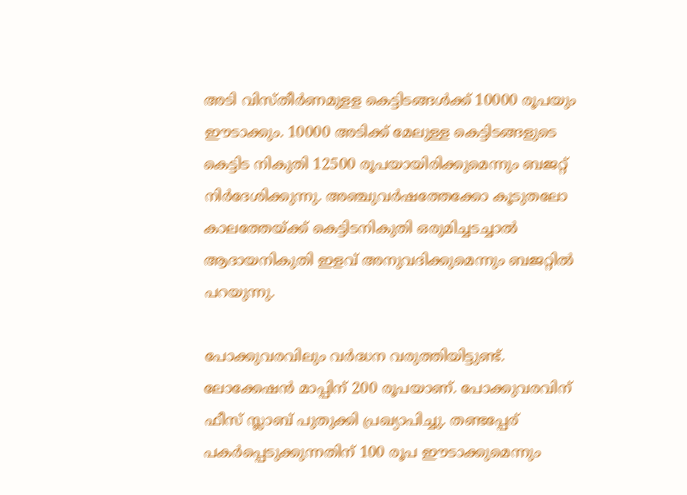അടി വിസ്തീര്‍ണമുളള കെട്ടിടങ്ങള്‍ക്ക് 10000 രൂപയും ഈടാക്കും. 10000 അടിക്ക് മേലുള്ള കെട്ടിടങ്ങളുടെ കെട്ടിട നികുതി 12500 രൂപയായിരിക്കുമെന്നും ബജറ്റ് നിര്‍ദേശിക്കുന്നു. അഞ്ചുവര്‍ഷത്തേക്കോ കൂടുതലോ കാലത്തേയ്ക്ക് കെട്ടിടനികുതി ഒരുമിച്ചടച്ചാല്‍ ആദായനികുതി ഇളവ് അനുവദിക്കുമെന്നും ബജറ്റില്‍ പറയുന്നു.

പോക്കുവരവിലും വര്‍ദ്ധന വരുത്തിയിട്ടുണ്ട്. ലോക്കേഷന്‍ മാപ്പിന് 200 രൂപയാണ്. പോക്കുവരവിന് ഫീസ് സ്ലാബ് പുതുക്കി പ്രഖ്യാപിച്ചു. തണ്ടപ്പേര് പകര്‍പ്പെടുക്കുന്നതിന് 100 രൂപ ഈടാക്കുമെന്നും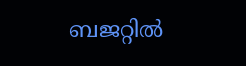ബജറ്റില്‍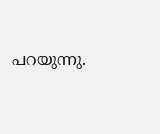പറയുന്നു.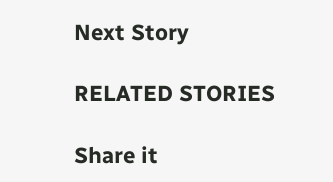Next Story

RELATED STORIES

Share it